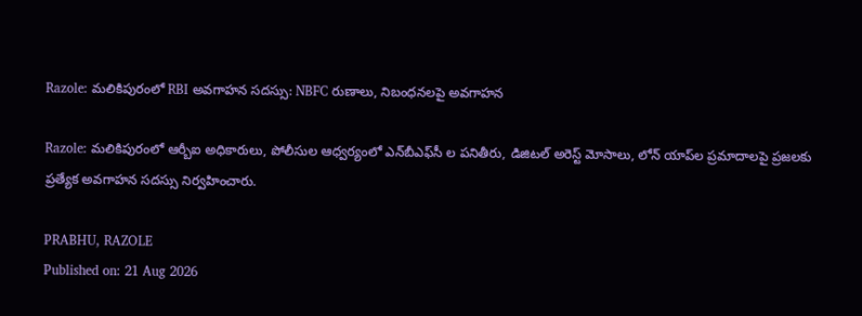Razole: మలికిపురంలో RBI అవగాహన సదస్సు: NBFC రుణాలు, నిబంధనలపై అవగాహన

Razole: మలికిపురంలో ఆర్బీఐ అధికారులు, పోలీసుల ఆధ్వర్యంలో ఎన్‌బీఎఫ్‌సీ ల పనితీరు, డిజిటల్ అరెస్ట్ మోసాలు, లోన్ యాప్‌ల ప్రమాదాలపై ప్రజలకు ప్రత్యేక అవగాహన సదస్సు నిర్వహించారు.

PRABHU, RAZOLE
Published on: 21 Aug 2026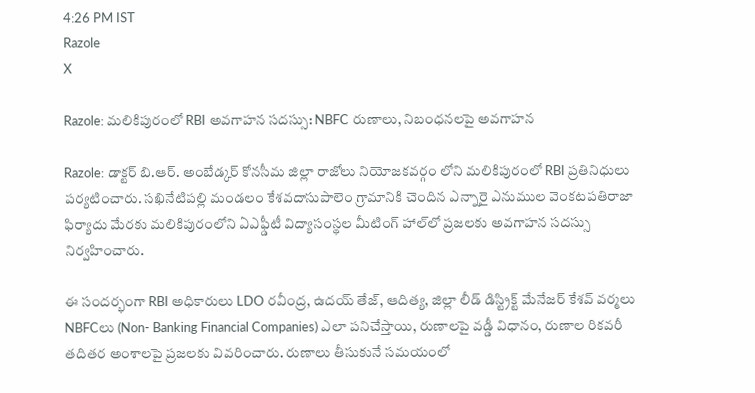4:26 PM IST
Razole
X

Razole: మలికిపురంలో RBI అవగాహన సదస్సు: NBFC రుణాలు, నిబంధనలపై అవగాహన

Razole: డాక్టర్ బి.ఆర్. అంబేడ్కర్ కోనసీమ జిల్లా రాజోలు నియోజకవర్గం లోని మలికిపురంలో RBI ప్రతినిధులు పర్యటించారు. సఖినేటిపల్లి మండలం కేశవదాసుపాలెం గ్రామానికి చెందిన ఎన్నారై ఎనుముల వెంకటపతిరాజా ఫిర్యాదు మేరకు మలికిపురంలోని ఏఎఫ్డీటీ విద్యాసంస్థల మీటింగ్ హాల్‌లో ప్రజలకు అవగాహన సదస్సు నిర్వహించారు.

ఈ సందర్భంగా RBI అధికారులు LDO రవీంద్ర, ఉదయ్ తేజ్, ఆదిత్య, జిల్లా లీడ్ డిస్ట్రిక్ట్ మేనేజర్ కేశవ్ వర్మలు NBFCలు (Non- Banking Financial Companies) ఎలా పనిచేస్తాయి, రుణాలపై వడ్డీ విధానం, రుణాల రికవరీ తదితర అంశాలపై ప్రజలకు వివరించారు. రుణాలు తీసుకునే సమయంలో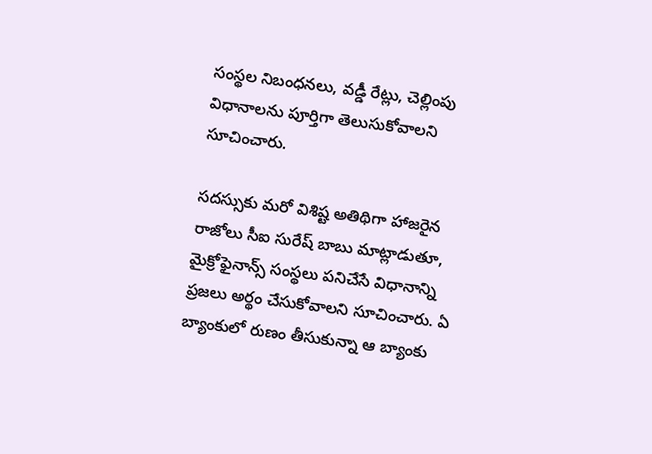సంస్థల నిబంధనలు, వడ్డీ రేట్లు, చెల్లింపు విధానాలను పూర్తిగా తెలుసుకోవాలని సూచించారు.

సదస్సుకు మరో విశిష్ట అతిథిగా హాజరైన రాజోలు సీఐ సురేష్ బాబు మాట్లాడుతూ, మైక్రోఫైనాన్స్ సంస్థలు పనిచేసే విధానాన్ని ప్రజలు అర్థం చేసుకోవాలని సూచించారు. ఏ బ్యాంకులో రుణం తీసుకున్నా ఆ బ్యాంకు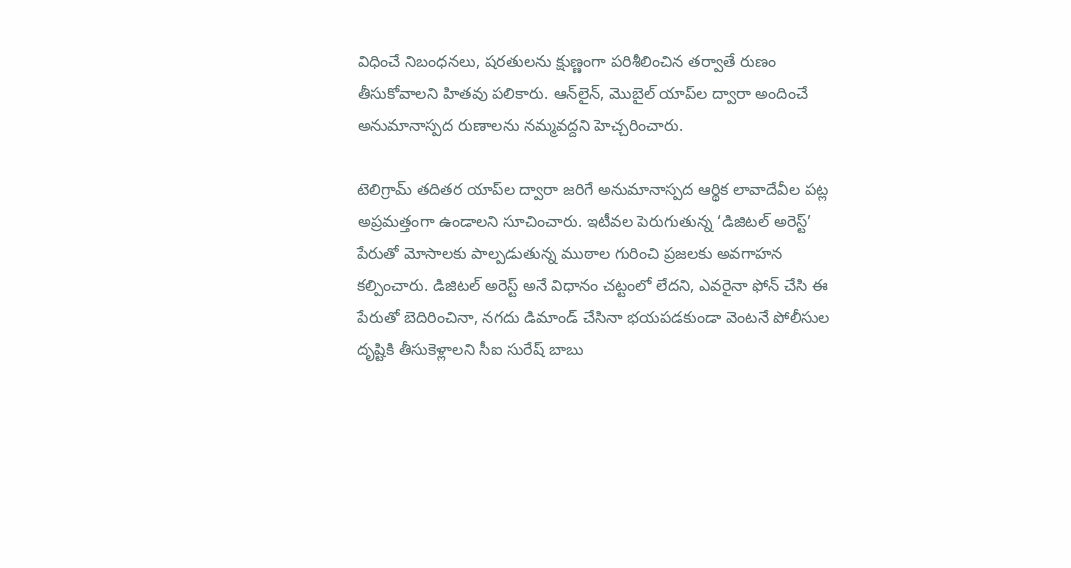విధించే నిబంధనలు, షరతులను క్షుణ్ణంగా పరిశీలించిన తర్వాతే రుణం తీసుకోవాలని హితవు పలికారు. ఆన్‌లైన్, మొబైల్ యాప్‌ల ద్వారా అందించే అనుమానాస్పద రుణాలను నమ్మవద్దని హెచ్చరించారు.

టెలిగ్రామ్ తదితర యాప్‌ల ద్వారా జరిగే అనుమానాస్పద ఆర్థిక లావాదేవీల పట్ల అప్రమత్తంగా ఉండాలని సూచించారు. ఇటీవల పెరుగుతున్న ‘డిజిటల్ అరెస్ట్’ పేరుతో మోసాలకు పాల్పడుతున్న ముఠాల గురించి ప్రజలకు అవగాహన కల్పించారు. డిజిటల్ అరెస్ట్ అనే విధానం చట్టంలో లేదని, ఎవరైనా ఫోన్ చేసి ఈ పేరుతో బెదిరించినా, నగదు డిమాండ్ చేసినా భయపడకుండా వెంటనే పోలీసుల దృష్టికి తీసుకెళ్లాలని సీఐ సురేష్ బాబు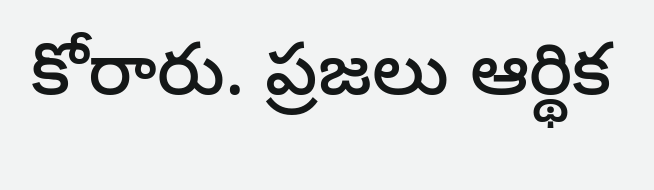కోరారు. ప్రజలు ఆర్థిక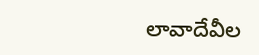లావాదేవీల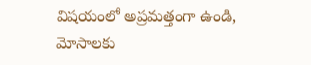విషయంలో అప్రమత్తంగా ఉండి, మోసాలకు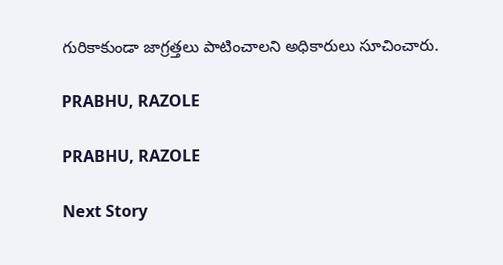గురికాకుండా జాగ్రత్తలు పాటించాలని అధికారులు సూచించారు.

PRABHU, RAZOLE

PRABHU, RAZOLE

Next Story